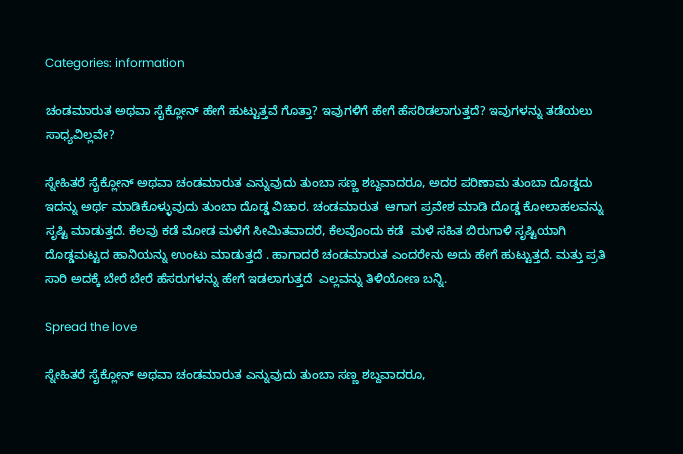Categories: information

ಚಂಡಮಾರುತ ಅಥವಾ ಸೈಕ್ಲೋನ್ ಹೇಗೆ ಹುಟ್ಟುತ್ತವೆ ಗೊತ್ತಾ? ಇವುಗಳಿಗೆ ಹೇಗೆ ಹೆಸರಿಡಲಾಗುತ್ತದೆ? ಇವುಗಳನ್ನು ತಡೆಯಲು ಸಾಧ್ಯವಿಲ್ಲವೇ?

ಸ್ನೇಹಿತರೆ ಸೈಕ್ಲೋನ್ ಅಥವಾ ಚಂಡಮಾರುತ ಎನ್ನುವುದು ತುಂಬಾ ಸಣ್ಣ ಶಬ್ದವಾದರೂ, ಅದರ ಪರಿಣಾಮ ತುಂಬಾ ದೊಡ್ಡದು ಇದನ್ನು ಅರ್ಥ ಮಾಡಿಕೊಳ್ಳುವುದು ತುಂಬಾ ದೊಡ್ಡ ವಿಚಾರ. ಚಂಡಮಾರುತ  ಆಗಾಗ ಪ್ರವೇಶ ಮಾಡಿ ದೊಡ್ಡ ಕೋಲಾಹಲವನ್ನು ಸೃಷ್ಟಿ ಮಾಡುತ್ತದೆ. ಕೆಲವು ಕಡೆ ಮೋಡ ಮಳೆಗೆ ಸೀಮಿತವಾದರೆ, ಕೆಲವೊಂದು ಕಡೆ  ಮಳೆ ಸಹಿತ ಬಿರುಗಾಳಿ ಸೃಷ್ಟಿಯಾಗಿ ದೊಡ್ಡಮಟ್ಟದ ಹಾನಿಯನ್ನು ಉಂಟು ಮಾಡುತ್ತದೆ . ಹಾಗಾದರೆ ಚಂಡಮಾರುತ ಎಂದರೇನು ಅದು ಹೇಗೆ ಹುಟ್ಟುತ್ತದೆ. ಮತ್ತು ಪ್ರತಿ ಸಾರಿ ಅದಕ್ಕೆ ಬೇರೆ ಬೇರೆ ಹೆಸರುಗಳನ್ನು ಹೇಗೆ ಇಡಲಾಗುತ್ತದೆ  ಎಲ್ಲವನ್ನು ತಿಳಿಯೋಣ ಬನ್ನಿ.

Spread the love

ಸ್ನೇಹಿತರೆ ಸೈಕ್ಲೋನ್ ಅಥವಾ ಚಂಡಮಾರುತ ಎನ್ನುವುದು ತುಂಬಾ ಸಣ್ಣ ಶಬ್ದವಾದರೂ,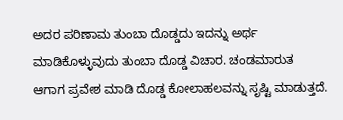ಅದರ ಪರಿಣಾಮ ತುಂಬಾ ದೊಡ್ಡದು ಇದನ್ನು ಅರ್ಥ ಮಾಡಿಕೊಳ್ಳುವುದು ತುಂಬಾ ದೊಡ್ಡ ವಿಚಾರ. ಚಂಡಮಾರುತ ಆಗಾಗ ಪ್ರವೇಶ ಮಾಡಿ ದೊಡ್ಡ ಕೋಲಾಹಲವನ್ನು ಸೃಷ್ಟಿ ಮಾಡುತ್ತದೆ.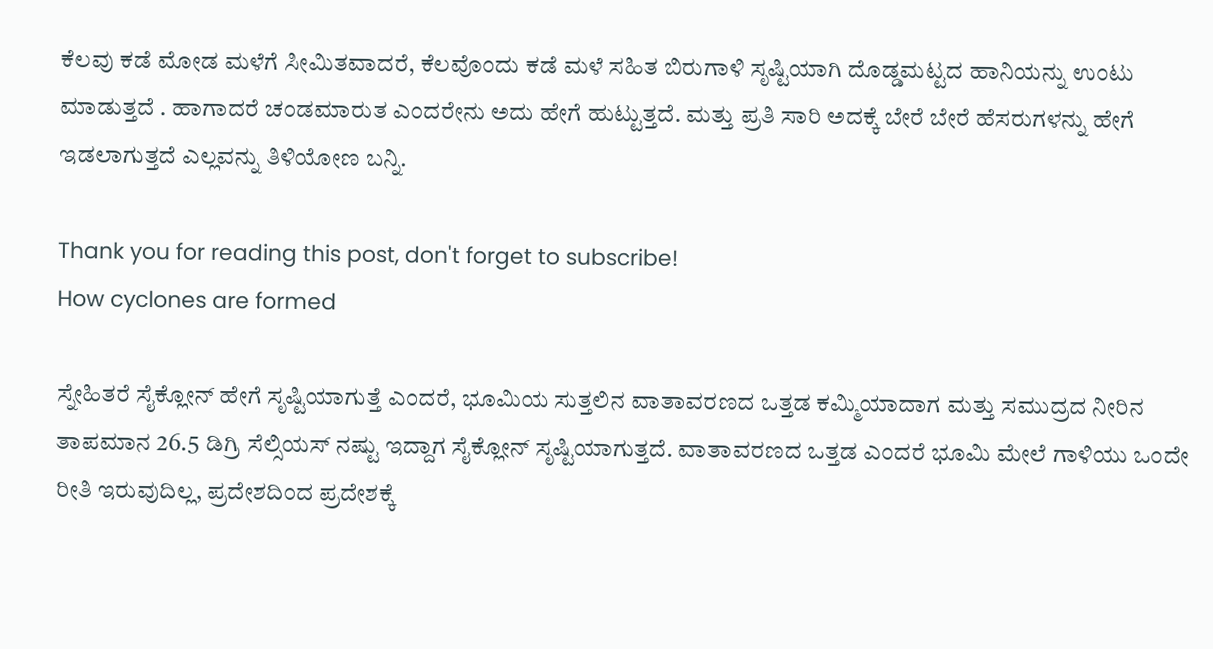ಕೆಲವು ಕಡೆ ಮೋಡ ಮಳೆಗೆ ಸೀಮಿತವಾದರೆ, ಕೆಲವೊಂದು ಕಡೆ ಮಳೆ ಸಹಿತ ಬಿರುಗಾಳಿ ಸೃಷ್ಟಿಯಾಗಿ ದೊಡ್ಡಮಟ್ಟದ ಹಾನಿಯನ್ನು ಉಂಟು ಮಾಡುತ್ತದೆ . ಹಾಗಾದರೆ ಚಂಡಮಾರುತ ಎಂದರೇನು ಅದು ಹೇಗೆ ಹುಟ್ಟುತ್ತದೆ. ಮತ್ತು ಪ್ರತಿ ಸಾರಿ ಅದಕ್ಕೆ ಬೇರೆ ಬೇರೆ ಹೆಸರುಗಳನ್ನು ಹೇಗೆ ಇಡಲಾಗುತ್ತದೆ ಎಲ್ಲವನ್ನು ತಿಳಿಯೋಣ ಬನ್ನಿ.

Thank you for reading this post, don't forget to subscribe!
How cyclones are formed

ಸ್ನೇಹಿತರೆ ಸೈಕ್ಲೋನ್ ಹೇಗೆ ಸೃಷ್ಟಿಯಾಗುತ್ತೆ ಎಂದರೆ, ಭೂಮಿಯ ಸುತ್ತಲಿನ ವಾತಾವರಣದ ಒತ್ತಡ ಕಮ್ಮಿಯಾದಾಗ ಮತ್ತು ಸಮುದ್ರದ ನೀರಿನ ತಾಪಮಾನ 26.5 ಡಿಗ್ರಿ ಸೆಲ್ಸಿಯಸ್ ನಷ್ಟು ಇದ್ದಾಗ ಸೈಕ್ಲೋನ್ ಸೃಷ್ಟಿಯಾಗುತ್ತದೆ. ವಾತಾವರಣದ ಒತ್ತಡ ಎಂದರೆ ಭೂಮಿ ಮೇಲೆ ಗಾಳಿಯು ಒಂದೇ ರೀತಿ ಇರುವುದಿಲ್ಲ, ಪ್ರದೇಶದಿಂದ ಪ್ರದೇಶಕ್ಕೆ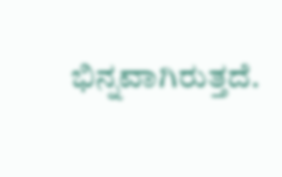ಭಿನ್ನವಾಗಿರುತ್ತದೆ.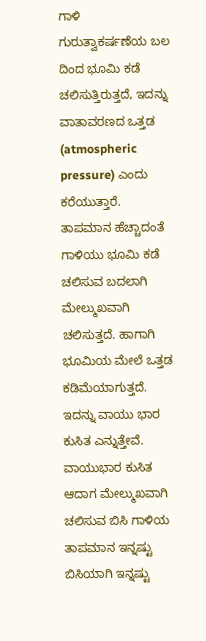ಗಾಳಿ ಗುರುತ್ವಾಕರ್ಷಣೆಯ ಬಲ ದಿಂದ ಭೂಮಿ ಕಡೆ ಚಲಿಸುತ್ತಿರುತ್ತದೆ, ಇದನ್ನು ವಾತಾವರಣದ ಒತ್ತಡ (atmospheric pressure) ಎಂದು ಕರೆಯುತ್ತಾರೆ. ತಾಪಮಾನ ಹೆಚ್ಚಾದಂತೆ ಗಾಳಿಯು ಭೂಮಿ ಕಡೆ ಚಲಿಸುವ ಬದಲಾಗಿ ಮೇಲ್ಮುಖವಾಗಿ ಚಲಿಸುತ್ತದೆ. ಹಾಗಾಗಿ ಭೂಮಿಯ ಮೇಲೆ ಒತ್ತಡ ಕಡಿಮೆಯಾಗುತ್ತದೆ. ಇದನ್ನು ವಾಯು ಭಾರ ಕುಸಿತ ಎನ್ನುತ್ತೇವೆ. ವಾಯುಭಾರ ಕುಸಿತ ಆದಾಗ ಮೇಲ್ಮುಖವಾಗಿ ಚಲಿಸುವ ಬಿಸಿ ಗಾಳಿಯ ತಾಪಮಾನ ಇನ್ನಷ್ಟು ಬಿಸಿಯಾಗಿ ಇನ್ನಷ್ಟು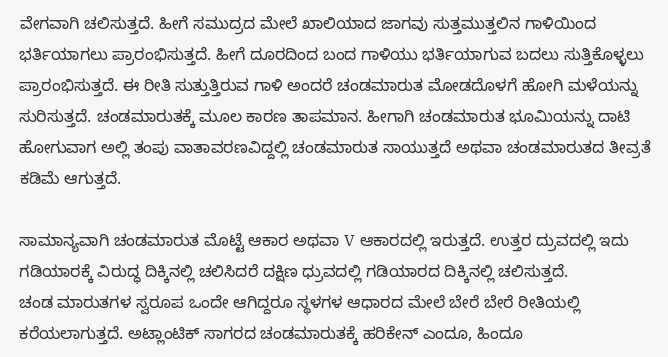ವೇಗವಾಗಿ ಚಲಿಸುತ್ತದೆ. ಹೀಗೆ ಸಮುದ್ರದ ಮೇಲೆ ಖಾಲಿಯಾದ ಜಾಗವು ಸುತ್ತಮುತ್ತಲಿನ ಗಾಳಿಯಿಂದ
ಭರ್ತಿಯಾಗಲು ಪ್ರಾರಂಭಿಸುತ್ತದೆ. ಹೀಗೆ ದೂರದಿಂದ ಬಂದ ಗಾಳಿಯು ಭರ್ತಿಯಾಗುವ ಬದಲು ಸುತ್ತಿಕೊಳ್ಳಲು ಪ್ರಾರಂಭಿಸುತ್ತದೆ. ಈ ರೀತಿ ಸುತ್ತುತ್ತಿರುವ ಗಾಳಿ ಅಂದರೆ ಚಂಡಮಾರುತ ಮೋಡದೊಳಗೆ ಹೋಗಿ ಮಳೆಯನ್ನು ಸುರಿಸುತ್ತದೆ. ಚಂಡಮಾರುತಕ್ಕೆ ಮೂಲ ಕಾರಣ ತಾಪಮಾನ. ಹೀಗಾಗಿ ಚಂಡಮಾರುತ ಭೂಮಿಯನ್ನು ದಾಟಿ ಹೋಗುವಾಗ ಅಲ್ಲಿ ತಂಪು ವಾತಾವರಣವಿದ್ದಲ್ಲಿ ಚಂಡಮಾರುತ ಸಾಯುತ್ತದೆ ಅಥವಾ ಚಂಡಮಾರುತದ ತೀವ್ರತೆ ಕಡಿಮೆ ಆಗುತ್ತದೆ.

ಸಾಮಾನ್ಯವಾಗಿ ಚಂಡಮಾರುತ ಮೊಟ್ಟೆ ಆಕಾರ ಅಥವಾ V ಆಕಾರದಲ್ಲಿ ಇರುತ್ತದೆ. ಉತ್ತರ ದ್ರುವದಲ್ಲಿ ಇದು ಗಡಿಯಾರಕ್ಕೆ ವಿರುದ್ಧ ದಿಕ್ಕಿನಲ್ಲಿ ಚಲಿಸಿದರೆ ದಕ್ಷಿಣ ಧ್ರುವದಲ್ಲಿ ಗಡಿಯಾರದ ದಿಕ್ಕಿನಲ್ಲಿ ಚಲಿಸುತ್ತದೆ.
ಚಂಡ ಮಾರುತಗಳ ಸ್ವರೂಪ ಒಂದೇ ಆಗಿದ್ದರೂ ಸ್ಥಳಗಳ ಆಧಾರದ ಮೇಲೆ ಬೇರೆ ಬೇರೆ ರೀತಿಯಲ್ಲಿ ಕರೆಯಲಾಗುತ್ತದೆ. ಅಟ್ಲಾಂಟಿಕ್ ಸಾಗರದ ಚಂಡಮಾರುತಕ್ಕೆ ಹರಿಕೇನ್ ಎಂದೂ, ಹಿಂದೂ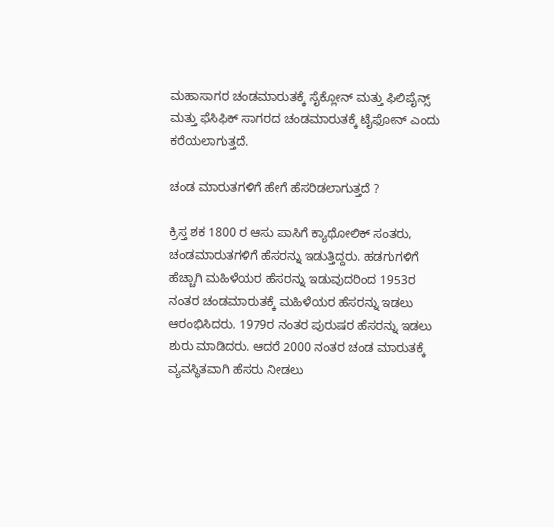ಮಹಾಸಾಗರ ಚಂಡಮಾರುತಕ್ಕೆ ಸೈಕ್ಲೋನ್ ಮತ್ತು ಫಿಲಿಪೈನ್ಸ್ ಮತ್ತು ಫೆಸಿಫಿಕ್ ಸಾಗರದ ಚಂಡಮಾರುತಕ್ಕೆ ಟೈಫೋನ್ ಎಂದು ಕರೆಯಲಾಗುತ್ತದೆ.

ಚಂಡ ಮಾರುತಗಳಿಗೆ ಹೇಗೆ ಹೆಸರಿಡಲಾಗುತ್ತದೆ ?

ಕ್ರಿಸ್ತ ಶಕ 1800 ರ ಆಸು ಪಾಸಿಗೆ ಕ್ಯಾಥೋಲಿಕ್ ಸಂತರು, ಚಂಡಮಾರುತಗಳಿಗೆ ಹೆಸರನ್ನು ಇಡುತ್ತಿದ್ದರು. ಹಡಗುಗಳಿಗೆ ಹೆಚ್ಚಾಗಿ ಮಹಿಳೆಯರ ಹೆಸರನ್ನು ಇಡುವುದರಿಂದ 1953ರ ನಂತರ ಚಂಡಮಾರುತಕ್ಕೆ ಮಹಿಳೆಯರ ಹೆಸರನ್ನು ಇಡಲು ಆರಂಭಿಸಿದರು. 1979ರ ನಂತರ ಪುರುಷರ ಹೆಸರನ್ನು ಇಡಲು ಶುರು ಮಾಡಿದರು. ಆದರೆ 2000 ನಂತರ ಚಂಡ ಮಾರುತಕ್ಕೆ ವ್ಯವಸ್ಥಿತವಾಗಿ ಹೆಸರು ನೀಡಲು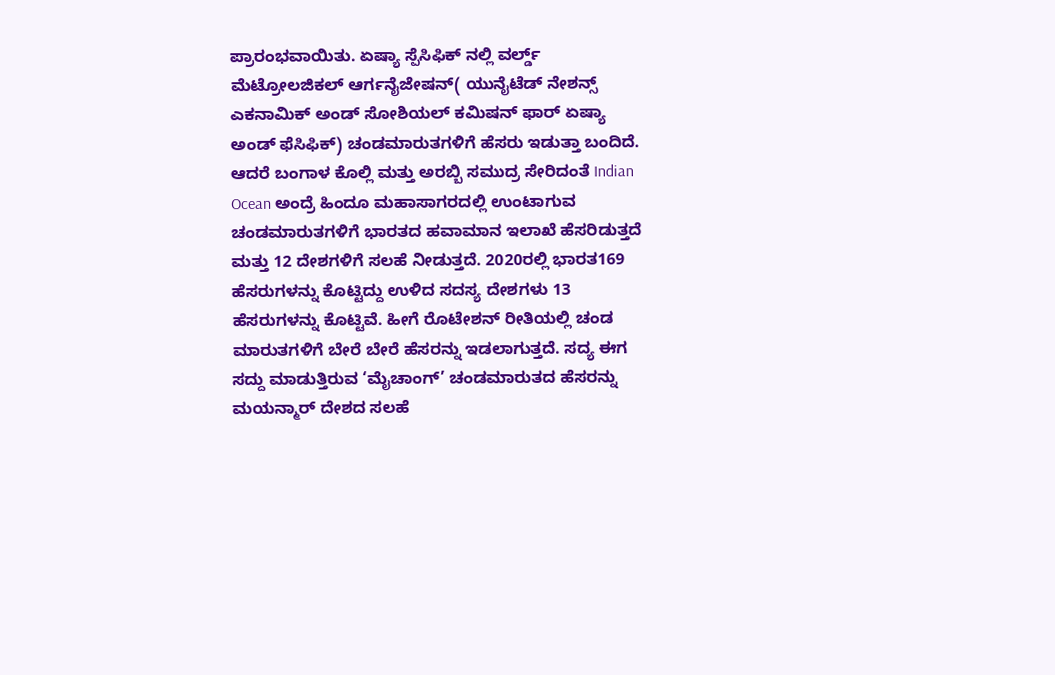ಪ್ರಾರಂಭವಾಯಿತು. ಏಷ್ಯಾ ಸ್ಪೆಸಿಫಿಕ್ ನಲ್ಲಿ ವರ್ಲ್ಡ್ ಮೆಟ್ರೋಲಜಿಕಲ್ ಆರ್ಗನೈಜೇಷನ್( ಯುನೈಟೆಡ್ ನೇಶನ್ಸ್ ಎಕನಾಮಿಕ್ ಅಂಡ್ ಸೋಶಿಯಲ್ ಕಮಿಷನ್ ಫಾರ್ ಏಷ್ಯಾ ಅಂಡ್ ಫೆಸಿಫಿಕ್) ಚಂಡಮಾರುತಗಳಿಗೆ ಹೆಸರು ಇಡುತ್ತಾ ಬಂದಿದೆ. ಆದರೆ ಬಂಗಾಳ ಕೊಲ್ಲಿ ಮತ್ತು ಅರಬ್ಬಿ ಸಮುದ್ರ ಸೇರಿದಂತೆ Indian Ocean ಅಂದ್ರೆ ಹಿಂದೂ ಮಹಾಸಾಗರದಲ್ಲಿ ಉಂಟಾಗುವ ಚಂಡಮಾರುತಗಳಿಗೆ ಭಾರತದ ಹವಾಮಾನ ಇಲಾಖೆ ಹೆಸರಿಡುತ್ತದೆ ಮತ್ತು 12 ದೇಶಗಳಿಗೆ ಸಲಹೆ ನೀಡುತ್ತದೆ. 2020ರಲ್ಲಿ ಭಾರತ169 ಹೆಸರುಗಳನ್ನು ಕೊಟ್ಟಿದ್ದು ಉಳಿದ ಸದಸ್ಯ ದೇಶಗಳು 13 ಹೆಸರುಗಳನ್ನು ಕೊಟ್ಟಿವೆ. ಹೀಗೆ ರೊಟೇಶನ್ ರೀತಿಯಲ್ಲಿ ಚಂಡ ಮಾರುತಗಳಿಗೆ ಬೇರೆ ಬೇರೆ ಹೆಸರನ್ನು ಇಡಲಾಗುತ್ತದೆ. ಸದ್ಯ ಈಗ ಸದ್ದು ಮಾಡುತ್ತಿರುವ ‘ಮೈಚಾಂಗ್’ ಚಂಡಮಾರುತದ ಹೆಸರನ್ನು ಮಯನ್ಮಾರ್ ದೇಶದ ಸಲಹೆ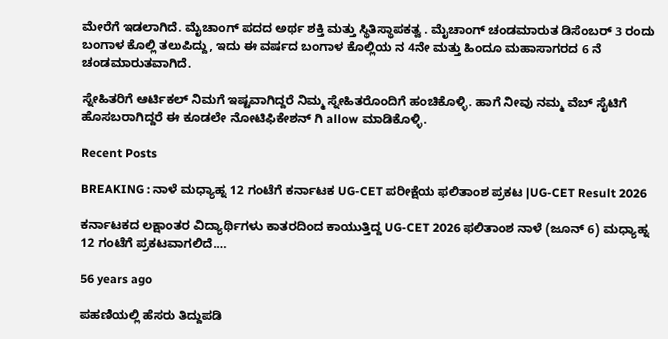ಮೇರೆಗೆ ಇಡಲಾಗಿದೆ. ಮೈಚಾಂಗ್ ಪದದ ಅರ್ಥ ಶಕ್ತಿ ಮತ್ತು ಸ್ಥಿತಿಸ್ಥಾಪಕತ್ವ . ಮೈಚಾಂಗ್ ಚಂಡಮಾರುತ ಡಿಸೆಂಬರ್ 3 ರಂದು ಬಂಗಾಳ ಕೊಲ್ಲಿ ತಲುಪಿದ್ದು, ಇದು ಈ ವರ್ಷದ ಬಂಗಾಳ ಕೊಲ್ಲಿಯ ನ 4ನೇ ಮತ್ತು ಹಿಂದೂ ಮಹಾಸಾಗರದ 6 ನೆ ಚಂಡಮಾರುತವಾಗಿದೆ.

ಸ್ನೇಹಿತರಿಗೆ ಆರ್ಟಿಕಲ್ ನಿಮಗೆ ಇಷ್ಟವಾಗಿದ್ದರೆ ನಿಮ್ಮ ಸ್ನೇಹಿತರೊಂದಿಗೆ ಹಂಚಿಕೊಳ್ಳಿ. ಹಾಗೆ ನೀವು ನಮ್ಮ ವೆಬ್ ಸೈಟಿಗೆ ಹೊಸಬರಾಗಿದ್ದರೆ ಈ ಕೂಡಲೇ ನೋಟಿಫಿಕೇಶನ್ ಗಿ allow ಮಾಡಿಕೊಳ್ಳಿ.

Recent Posts

BREAKING : ನಾಳೆ ಮಧ್ಯಾಹ್ನ 12 ಗಂಟೆಗೆ ಕರ್ನಾಟಕ UG-CET ಪರೀಕ್ಷೆಯ ಫಲಿತಾಂಶ ಪ್ರಕಟ |UG-CET Result 2026

ಕರ್ನಾಟಕದ ಲಕ್ಷಾಂತರ ವಿದ್ಯಾರ್ಥಿಗಳು ಕಾತರದಿಂದ ಕಾಯುತ್ತಿದ್ದ UG-CET 2026 ಫಲಿತಾಂಶ ನಾಳೆ (ಜೂನ್ 6) ಮಧ್ಯಾಹ್ನ 12 ಗಂಟೆಗೆ ಪ್ರಕಟವಾಗಲಿದೆ.…

56 years ago

ಪಹಣಿಯಲ್ಲಿ ಹೆಸರು ತಿದ್ದುಪಡಿ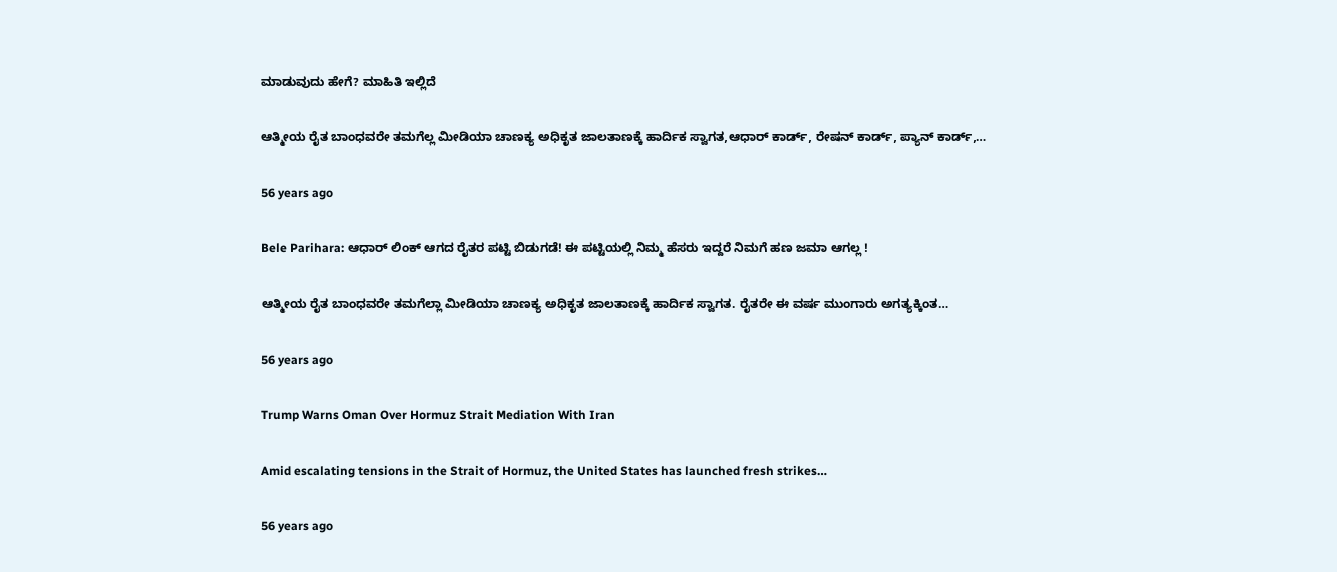ಮಾಡುವುದು ಹೇಗೆ? ಮಾಹಿತಿ ಇಲ್ಲಿದೆ

ಆತ್ಮೀಯ ರೈತ ಬಾಂಧವರೇ ತಮಗೆಲ್ಲ ಮೀಡಿಯಾ ಚಾಣಕ್ಯ ಅಧಿಕೃತ ಜಾಲತಾಣಕ್ಕೆ ಹಾರ್ದಿಕ ಸ್ವಾಗತ,ಆಧಾರ್ ಕಾರ್ಡ್, ರೇಷನ್ ಕಾರ್ಡ್, ಪ್ಯಾನ್ ಕಾರ್ಡ್,…

56 years ago

Bele Parihara: ಆಧಾರ್ ಲಿಂಕ್ ಆಗದ ರೈತರ ಪಟ್ಟಿ ಬಿಡುಗಡೆ! ಈ ಪಟ್ಟಿಯಲ್ಲಿ ನಿಮ್ಮ ಹೆಸರು ಇದ್ದರೆ ನಿಮಗೆ ಹಣ ಜಮಾ ಆಗಲ್ಲ !

ಆತ್ಮೀಯ ರೈತ ಬಾಂಧವರೇ ತಮಗೆಲ್ಲಾ ಮೀಡಿಯಾ ಚಾಣಕ್ಯ ಅಧಿಕೃತ ಜಾಲತಾಣಕ್ಕೆ ಹಾರ್ದಿಕ ಸ್ವಾಗತ. ರೈತರೇ ಈ ವರ್ಷ ಮುಂಗಾರು ಅಗತ್ಯಕ್ಕಿಂತ…

56 years ago

Trump Warns Oman Over Hormuz Strait Mediation With Iran

Amid escalating tensions in the Strait of Hormuz, the United States has launched fresh strikes…

56 years ago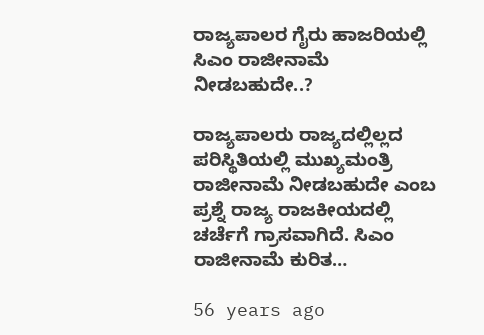ರಾಜ್ಯಪಾಲರ ಗೈರು ಹಾಜರಿಯಲ್ಲಿ ಸಿಎಂ ರಾಜೀನಾಮೆ ನೀಡಬಹುದೇ..?

ರಾಜ್ಯಪಾಲರು ರಾಜ್ಯದಲ್ಲಿಲ್ಲದ ಪರಿಸ್ಥಿತಿಯಲ್ಲಿ ಮುಖ್ಯಮಂತ್ರಿ ರಾಜೀನಾಮೆ ನೀಡಬಹುದೇ ಎಂಬ ಪ್ರಶ್ನೆ ರಾಜ್ಯ ರಾಜಕೀಯದಲ್ಲಿ ಚರ್ಚೆಗೆ ಗ್ರಾಸವಾಗಿದೆ. ಸಿಎಂ ರಾಜೀನಾಮೆ ಕುರಿತ…

56 years ago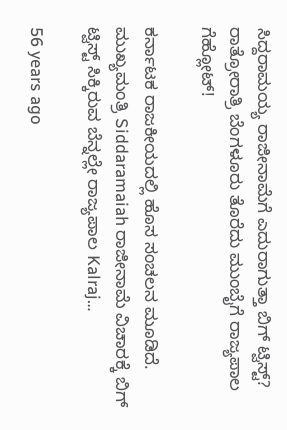ಸಿದ್ದರಾಮಯ್ಯ ರಾಜೀನಾಮೆಗೆ ಎದುರಾಗುತ್ತಾ ಬಿಗ್ ಟ್ವಿಸ್ಟ್? ರಾತ್ರೋರಾತ್ರಿ ಬೆಂಗಳೂರು ತೊರೆದು ಮುಂಬೈಗೆ ರಾಜ್ಯಪಾಲ ಗೆಹ್ಲೋಟ್!

ಕರ್ನಾಟಕ ರಾಜಕೀಯದಲ್ಲಿ ಹೊಸ ಸಂಚಲನ ಮೂಡಿದೆ. ಮುಖ್ಯಮಂತ್ರಿ Siddaramaiah ರಾಜೀನಾಮೆ ವಿಚಾರಕ್ಕೆ ಬಿಗ್ ಟ್ವಿಸ್ಟ್ ಸಿಕ್ಕಿರುವ ಬೆನ್ನಲ್ಲೇ ರಾಜ್ಯಪಾಲ Kalraj…

56 years ago